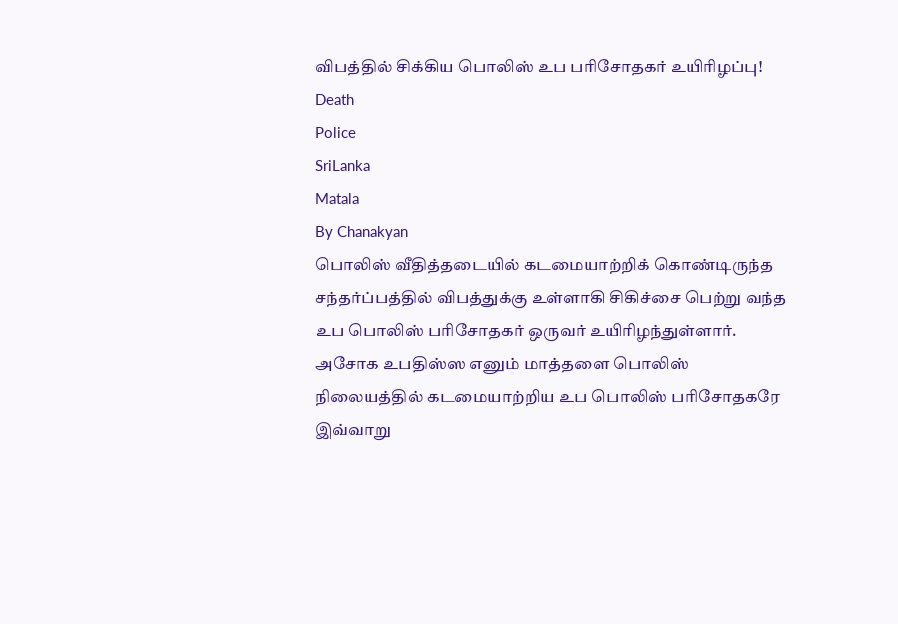விபத்தில் சிக்கிய பொலிஸ் உப பரிசோதகர் உயிரிழப்பு!
Death
Police
SriLanka
Matala
By Chanakyan
பொலிஸ் வீதித்தடையில் கடமையாற்றிக் கொண்டிருந்த சந்தர்ப்பத்தில் விபத்துக்கு உள்ளாகி சிகிச்சை பெற்று வந்த உப பொலிஸ் பரிசோதகர் ஒருவர் உயிரிழந்துள்ளார்.
அசோக உபதிஸ்ஸ எனும் மாத்தளை பொலிஸ் நிலையத்தில் கடமையாற்றிய உப பொலிஸ் பரிசோதகரே இவ்வாறு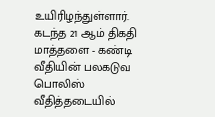உயிரிழந்துள்ளார்.
கடந்த 21 ஆம் திகதி மாத்தளை - கண்டி வீதியின் பலகடுவ பொலிஸ் வீதித்தடையில்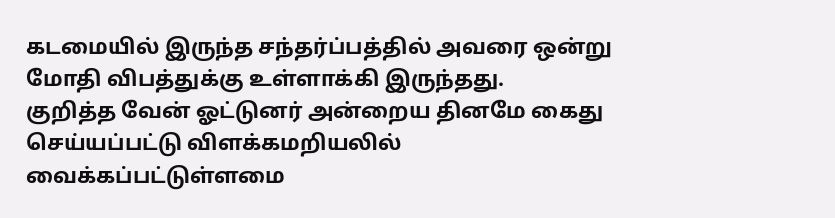கடமையில் இருந்த சந்தர்ப்பத்தில் அவரை ஒன்று மோதி விபத்துக்கு உள்ளாக்கி இருந்தது.
குறித்த வேன் ஓட்டுனர் அன்றைய தினமே கைது செய்யப்பட்டு விளக்கமறியலில் வைக்கப்பட்டுள்ளமை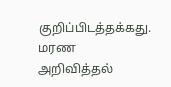குறிப்பிடத்தக்கது.
மரண அறிவித்தல்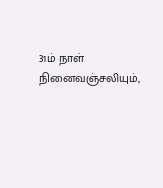31ம் நாள் நினைவஞ்சலியும்,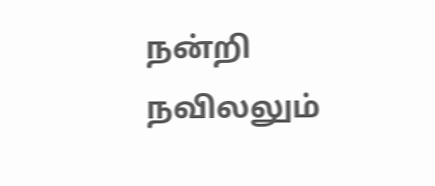நன்றி நவிலலும்